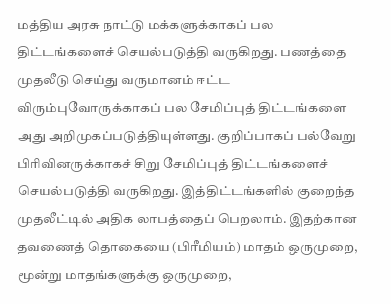மத்திய அரசு நாட்டு மக்களுக்காகப் பல திட்டங்களைச் செயல்படுத்தி வருகிறது. பணத்தை முதலீடு செய்து வருமானம் ஈட்ட விரும்புவோருக்காகப் பல சேமிப்புத் திட்டங்களை அது அறிமுகப்படுத்தியுள்ளது. குறிப்பாகப் பல்வேறு பிரிவினருக்காகச் சிறு சேமிப்புத் திட்டங்களைச் செயல்படுத்தி வருகிறது. இத்திட்டங்களில் குறைந்த முதலீட்டில் அதிக லாபத்தைப் பெறலாம். இதற்கான தவணைத் தொகையை (பிரீமியம்) மாதம் ஒருமுறை, மூன்று மாதங்களுக்கு ஒருமுறை,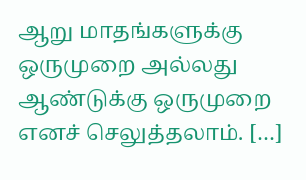ஆறு மாதங்களுக்கு ஒருமுறை அல்லது ஆண்டுக்கு ஒருமுறை எனச் செலுத்தலாம். […]